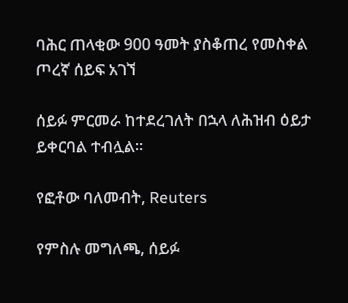ባሕር ጠላቂው 900 ዓመት ያስቆጠረ የመስቀል ጦረኛ ሰይፍ አገኘ

ሰይፉ ምርመራ ከተደረገለት በኋላ ለሕዝብ ዕይታ ይቀርባል ተብሏል።

የፎቶው ባለመብት, Reuters

የምስሉ መግለጫ, ሰይፉ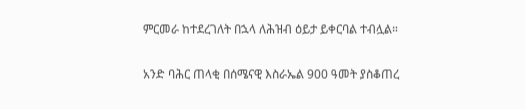ምርመራ ከተደረገለት በኋላ ለሕዝብ ዕይታ ይቀርባል ተብሏል።

አንድ ባሕር ጠላቂ በሰሜናዊ እስራኤል 900 ዓመት ያስቆጠረ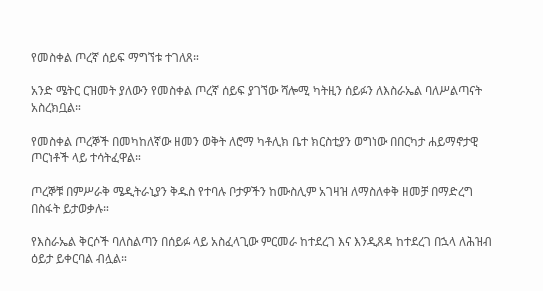የመስቀል ጦረኛ ሰይፍ ማግኘቱ ተገለጸ።

አንድ ሜትር ርዝመት ያለውን የመስቀል ጦረኛ ሰይፍ ያገኘው ሻሎሚ ካትዚን ሰይፉን ለእስራኤል ባለሥልጣናት አስረክቧል።

የመስቀል ጦረኞች በመካከለኛው ዘመን ወቅት ለሮማ ካቶሊክ ቤተ ክርስቲያን ወግነው በበርካታ ሐይማኖታዊ ጦርነቶች ላይ ተሳትፈዋል።

ጦረኞቹ በምሥራቅ ሜዲትራኒያን ቅዱስ የተባሉ ቦታዎችን ከሙስሊም አገዛዝ ለማስለቀቅ ዘመቻ በማድረግ በስፋት ይታወቃሉ።

የእስራኤል ቅርሶች ባለስልጣን በሰይፉ ላይ አስፈላጊው ምርመራ ከተደረገ እና እንዲጸዳ ከተደረገ በኋላ ለሕዝብ ዕይታ ይቀርባል ብሏል።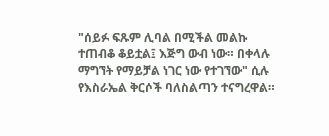"ሰይፉ ፍጹም ሊባል በሚችል መልኩ ተጠብቆ ቆይቷል፤ እጅግ ውብ ነው። በቀላሉ ማግኘት የማይቻል ነገር ነው የተገኘው" ሲሉ የእስራኤል ቅርሶች ባለስልጣን ተናግረዋል።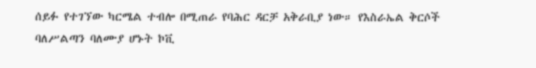ሰይፉ የተገኘው ካርሜል ተብሎ በሚጠራ የባሕር ዳርቻ አቅራቢያ ነው። የእስራኤል ቅርሶች ባለሥልጣን ባለሙያ ሆኑት ኮቪ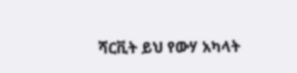ሻርቪት ይህ የውሃ አካላት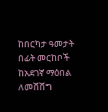ከበርካታ ዓመታት በፊት መርከቦች ከአደገኛ ማዕበል ለመሸሸግ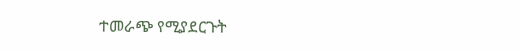ተመራጭ የሚያደርጉት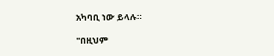አካባቢ ነው ይላሉ።

"በዚህም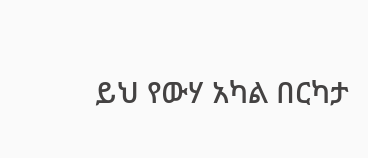ይህ የውሃ አካል በርካታ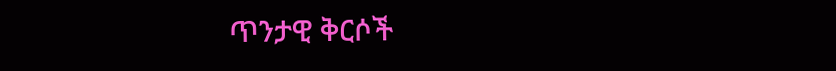ጥንታዊ ቅርሶች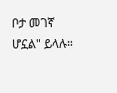ቦታ መገኛ ሆኗል" ይላሉ።